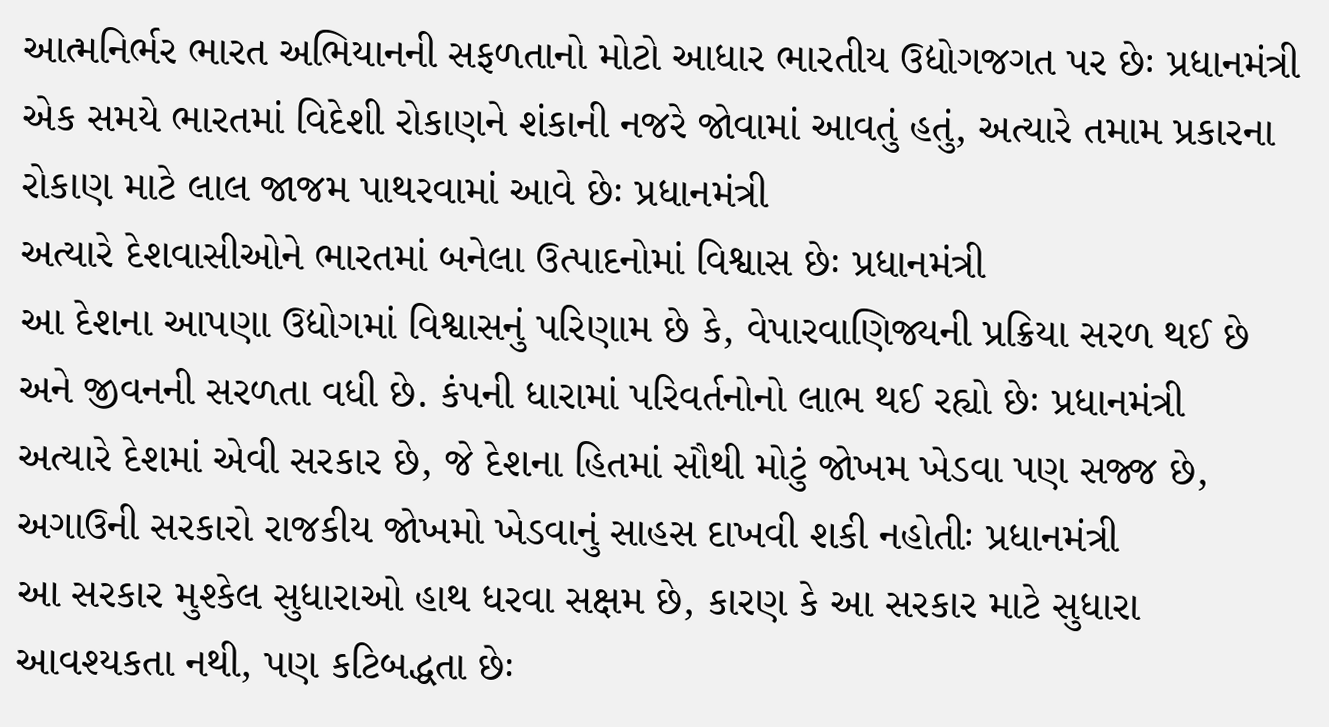આત્મનિર્ભર ભારત અભિયાનની સફળતાનો મોટો આધાર ભારતીય ઉદ્યોગજગત પર છેઃ પ્રધાનમંત્રી
એક સમયે ભારતમાં વિદેશી રોકાણને શંકાની નજરે જોવામાં આવતું હતું, અત્યારે તમામ પ્રકારના રોકાણ માટે લાલ જાજમ પાથરવામાં આવે છેઃ પ્રધાનમંત્રી
અત્યારે દેશવાસીઓને ભારતમાં બનેલા ઉત્પાદનોમાં વિશ્વાસ છેઃ પ્રધાનમંત્રી
આ દેશના આપણા ઉદ્યોગમાં વિશ્વાસનું પરિણામ છે કે, વેપારવાણિજ્યની પ્રક્રિયા સરળ થઈ છે અને જીવનની સરળતા વધી છે. કંપની ધારામાં પરિવર્તનોનો લાભ થઈ રહ્યો છેઃ પ્રધાનમંત્રી
અત્યારે દેશમાં એવી સરકાર છે, જે દેશના હિતમાં સૌથી મોટું જોખમ ખેડવા પણ સજ્જ છે, અગાઉની સરકારો રાજકીય જોખમો ખેડવાનું સાહસ દાખવી શકી નહોતીઃ પ્રધાનમંત્રી
આ સરકાર મુશ્કેલ સુધારાઓ હાથ ધરવા સક્ષમ છે, કારણ કે આ સરકાર માટે સુધારા આવશ્યકતા નથી, પણ કટિબદ્ધતા છેઃ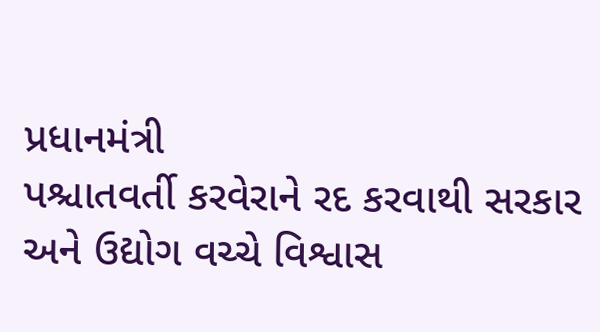પ્રધાનમંત્રી
પશ્ચાતવર્તી કરવેરાને રદ કરવાથી સરકાર અને ઉદ્યોગ વચ્ચે વિશ્વાસ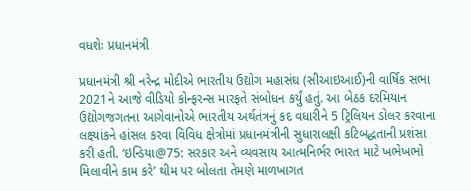વધશેઃ પ્રધાનમંત્રી

પ્રધાનમંત્રી શ્રી નરેન્દ્ર મોદીએ ભારતીય ઉદ્યોગ મહાસંઘ (સીઆઇઆઈ)ની વાર્ષિક સભા 2021ને આજે વીડિયો કોન્ફરન્સ મારફતે સંબોધન કર્યું હતું. આ બેઠક દરમિયાન ઉદ્યોગજગતના આગેવાનોએ ભારતીય અર્થતંત્રનું કદ વધારીને 5 ટ્રિલિયન ડોલર કરવાના લક્ષ્યાંકને હાંસલ કરવા વિવિધ ક્ષેત્રોમાં પ્રધાનમંત્રીની સુધારાલક્ષી કટિબદ્ધતાની પ્રશંસા કરી હતી. ‘ઇન્ડિયા@75: સરકાર અને વ્યવસાય આત્મનિર્ભર ભારત માટે ખભેખભો મિલાવીને કામ કરે’ થીમ પર બોલતા તેમણે માળખાગત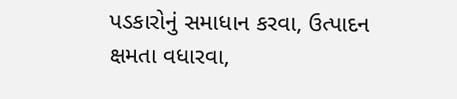પડકારોનું સમાધાન કરવા, ઉત્પાદન ક્ષમતા વધારવા,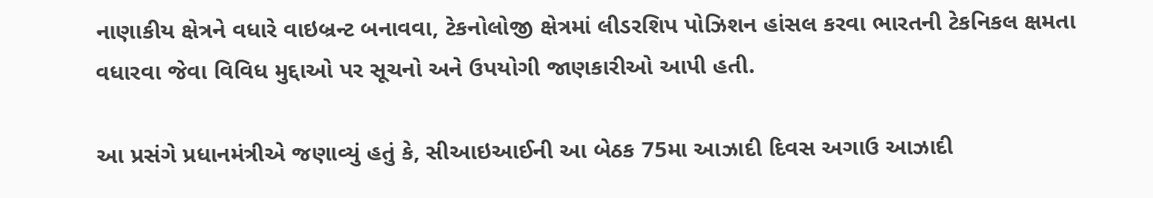નાણાકીય ક્ષેત્રને વધારે વાઇબ્રન્ટ બનાવવા, ટેકનોલોજી ક્ષેત્રમાં લીડરશિપ પોઝિશન હાંસલ કરવા ભારતની ટેકનિકલ ક્ષમતા વધારવા જેવા વિવિધ મુદ્દાઓ પર સૂચનો અને ઉપયોગી જાણકારીઓ આપી હતી.

આ પ્રસંગે પ્રધાનમંત્રીએ જણાવ્યું હતું કે, સીઆઇઆઈની આ બેઠક 75મા આઝાદી દિવસ અગાઉ આઝાદી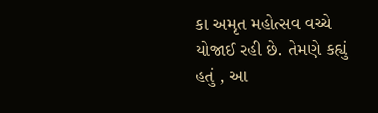કા અમૃત મહોત્સવ વચ્ચે યોજાઈ રહી છે. તેમણે કહ્યું હતું , આ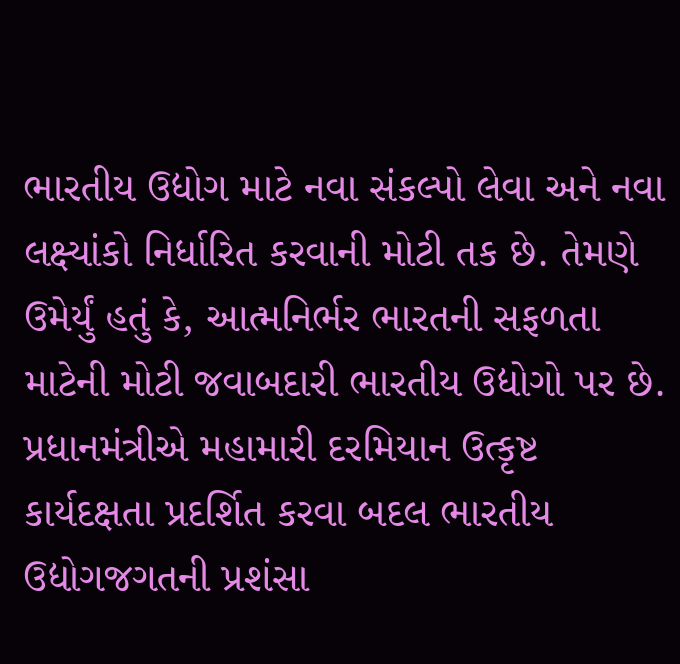ભારતીય ઉદ્યોગ માટે નવા સંકલ્પો લેવા અને નવા લક્ષ્યાંકો નિર્ધારિત કરવાની મોટી તક છે. તેમણે ઉમેર્યું હતું કે, આત્મનિર્ભર ભારતની સફળતા માટેની મોટી જવાબદારી ભારતીય ઉદ્યોગો પર છે. પ્રધાનમંત્રીએ મહામારી દરમિયાન ઉત્કૃષ્ટ કાર્યદક્ષતા પ્રદર્શિત કરવા બદલ ભારતીય ઉદ્યોગજગતની પ્રશંસા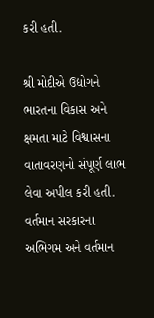કરી હતી.

શ્રી મોદીએ ઉદ્યોગને ભારતના વિકાસ અને ક્ષમતા માટે વિશ્વાસના વાતાવરણનો સંપૂર્ણ લાભ લેવા અપીલ કરી હતી. વર્તમાન સરકારના અભિગમ અને વર્તમાન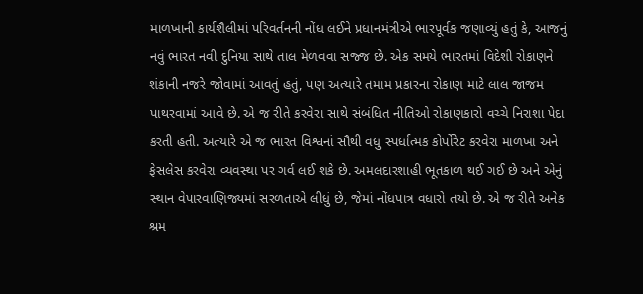માળખાની કાર્યશૈલીમાં પરિવર્તનની નોંધ લઈને પ્રધાનમંત્રીએ ભારપૂર્વક જણાવ્યું હતું કે, આજનું નવું ભારત નવી દુનિયા સાથે તાલ મેળવવા સજ્જ છે. એક સમયે ભારતમાં વિદેશી રોકાણને શંકાની નજરે જોવામાં આવતું હતું, પણ અત્યારે તમામ પ્રકારના રોકાણ માટે લાલ જાજમ પાથરવામાં આવે છે. એ જ રીતે કરવેરા સાથે સંબંધિત નીતિઓ રોકાણકારો વચ્ચે નિરાશા પેદા કરતી હતી. અત્યારે એ જ ભારત વિશ્વનાં સૌથી વધુ સ્પર્ધાત્મક કોર્પોરેટ કરવેરા માળખા અને ફેસલેસ કરવેરા વ્યવસ્થા પર ગર્વ લઈ શકે છે. અમલદારશાહી ભૂતકાળ થઈ ગઈ છે અને એનું સ્થાન વેપારવાણિજ્યમાં સરળતાએ લીધું છે, જેમાં નોંધપાત્ર વધારો તયો છે. એ જ રીતે અનેક શ્રમ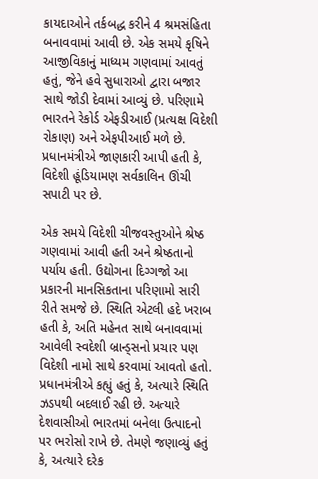કાયદાઓને તર્કબદ્ધ કરીને 4 શ્રમસંહિતા બનાવવામાં આવી છે. એક સમયે કૃષિને આજીવિકાનું માધ્યમ ગણવામાં આવતું હતું, જેને હવે સુધારાઓ દ્વારા બજાર સાથે જોડી દેવામાં આવ્યું છે. પરિણામે ભારતને રેકોર્ડ એફડીઆઈ (પ્રત્યક્ષ વિદેશી રોકાણ) અને એફપીઆઈ મળે છે. પ્રધાનમંત્રીએ જાણકારી આપી હતી કે, વિદેશી હૂંડિયામણ સર્વકાલિન ઊંચી સપાટી પર છે.

એક સમયે વિદેશી ચીજવસ્તુઓને શ્રેષ્ઠ ગણવામાં આવી હતી અને શ્રેષ્ઠતાનો પર્યાય હતી. ઉદ્યોગના દિગ્ગજો આ પ્રકારની માનસિકતાના પરિણામો સારી રીતે સમજે છે. સ્થિતિ એટલી હદે ખરાબ હતી કે, અતિ મહેનત સાથે બનાવવામાં આવેલી સ્વદેશી બ્રાન્ડ્સનો પ્રચાર પણ વિદેશી નામો સાથે કરવામાં આવતો હતો. પ્રધાનમંત્રીએ કહ્યું હતું કે, અત્યારે સ્થિતિ ઝડપથી બદલાઈ રહી છે. અત્યારે દેશવાસીઓ ભારતમાં બનેલા ઉત્પાદનો પર ભરોસો રાખે છે. તેમણે જણાવ્યું હતું કે, અત્યારે દરેક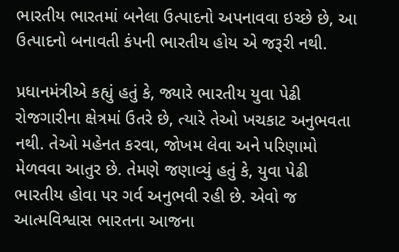ભારતીય ભારતમાં બનેલા ઉત્પાદનો અપનાવવા ઇચ્છે છે, આ ઉત્પાદનો બનાવતી કંપની ભારતીય હોય એ જરૂરી નથી.

પ્રધાનમંત્રીએ કહ્યું હતું કે, જ્યારે ભારતીય યુવા પેઢી રોજગારીના ક્ષેત્રમાં ઉતરે છે, ત્યારે તેઓ ખચકાટ અનુભવતા નથી. તેઓ મહેનત કરવા, જોખમ લેવા અને પરિણામો મેળવવા આતુર છે. તેમણે જણાવ્યું હતું કે, યુવા પેઢી ભારતીય હોવા પર ગર્વ અનુભવી રહી છે. એવો જ આત્મવિશ્વાસ ભારતના આજના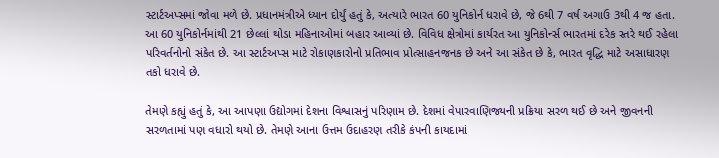સ્ટાર્ટઅપ્સમાં જોવા મળે છે. પ્રધાનમંત્રીએ ધ્યાન દોર્યું હતું કે, અત્યારે ભારત 60 યુનિકોર્ન ધરાવે છે, જે 6થી 7 વર્ષ અગાઉ 3થી 4 જ હતા. આ 60 યુનિકોર્નમાંથી 21 છેલ્લાં થોડા મહિનાઓમાં બહાર આવ્યાં છે. વિવિધ ક્ષેત્રોમાં કાર્યરત આ યુનિકોર્ન્સ ભારતમાં દરેક સ્તરે થઈ રહેલા પરિવર્તનોનો સંકેત છે. આ સ્ટાર્ટઅપ્સ માટે રોકાણકારોનો પ્રતિભાવ પ્રોત્સાહનજનક છે અને આ સંકેત છે કે, ભારત વૃદ્ધિ માટે અસાધારણ તકો ધરાવે છે.

તેમણે કહ્યું હતું કે, આ આપણા ઉદ્યોગમાં દેશના વિશ્વાસનું પરિણામ છે. દેશમાં વેપારવાણિજ્યની પ્રક્રિયા સરળ થઈ છે અને જીવનની સરળતામાં પણ વધારો થયો છે. તેમણે આના ઉત્તમ ઉદાહરણ તરીકે કંપની કાયદામાં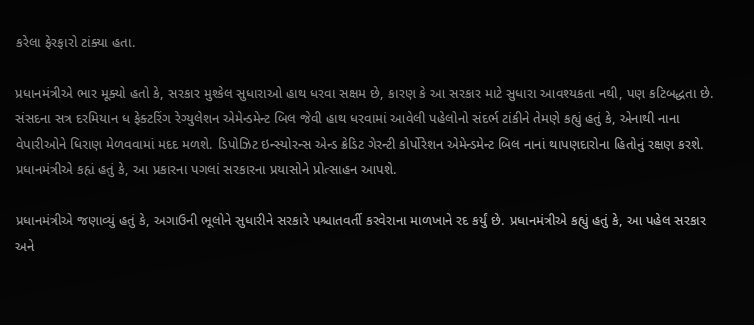કરેલા ફેરફારો ટાંક્યા હતા.

પ્રધાનમંત્રીએ ભાર મૂક્યો હતો કે, સરકાર મુશ્કેલ સુધારાઓ હાથ ધરવા સક્ષમ છે, કારણ કે આ સરકાર માટે સુધારા આવશ્યકતા નથી, પણ કટિબદ્ધતા છે. સંસદના સત્ર દરમિયાન ધ ફેક્ટરિંગ રેગ્યુલેશન એમેન્ડમેન્ટ બિલ જેવી હાથ ધરવામાં આવેલી પહેલોનો સંદર્ભ ટાંકીને તેમણે કહ્યું હતું કે, એનાથી નાના વેપારીઓને ધિરાણ મેળવવામાં મદદ મળશે. ડિપોઝિટ ઇન્સ્યોરન્સ એન્ડ ક્રેડિટ ગેરન્ટી કોર્પોરેશન એમેન્ડમેન્ટ બિલ નાનાં થાપણદારોના હિતોનું રક્ષણ કરશે. પ્રધાનમંત્રીએ કહ્યં હતું કે, આ પ્રકારના પગલાં સરકારના પ્રયાસોને પ્રોત્સાહન આપશે.

પ્રધાનમંત્રીએ જણાવ્યું હતું કે, અગાઉની ભૂલોને સુધારીને સરકારે પશ્ચાતવર્તી કરવેરાના માળખાને રદ કર્યું છે. પ્રધાનમંત્રીએ કહ્યું હતું કે, આ પહેલ સરકાર અને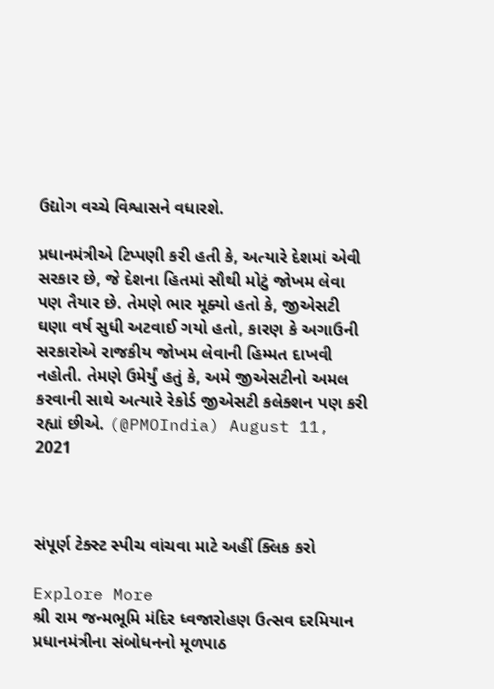ઉદ્યોગ વચ્ચે વિશ્વાસને વધારશે.

પ્રધાનમંત્રીએ ટિપ્પણી કરી હતી કે, અત્યારે દેશમાં એવી સરકાર છે, જે દેશના હિતમાં સૌથી મોટું જોખમ લેવા પણ તૈયાર છે. તેમણે ભાર મૂક્યો હતો કે, જીએસટી ઘણા વર્ષ સુધી અટવાઈ ગયો હતો, કારણ કે અગાઉની સરકારોએ રાજકીય જોખમ લેવાની હિમ્મત દાખવી નહોતી. તેમણે ઉમેર્યું હતું કે, અમે જીએસટીનો અમલ કરવાની સાથે અત્યારે રેકોર્ડ જીએસટી કલેક્શન પણ કરી રહ્યાં છીએ. (@PMOIndia) August 11, 2021



સંપૂર્ણ ટેક્સ્ટ સ્પીચ વાંચવા માટે અહીં ક્લિક કરો

Explore More
શ્રી રામ જન્મભૂમિ મંદિર ધ્વજારોહણ ઉત્સવ દરમિયાન પ્રધાનમંત્રીના સંબોધનનો મૂળપાઠ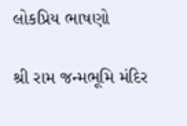લોકપ્રિય ભાષણો

શ્રી રામ જન્મભૂમિ મંદિર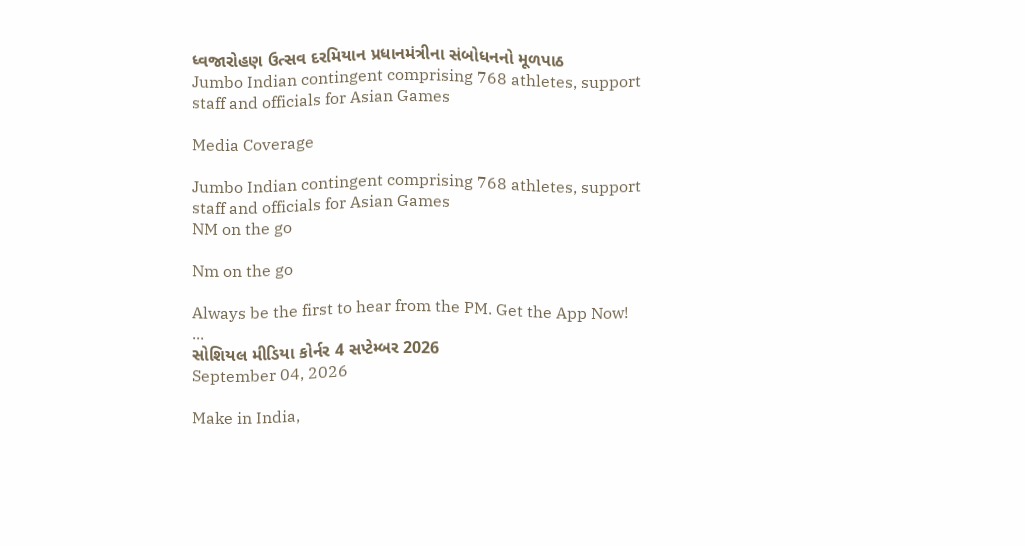ધ્વજારોહણ ઉત્સવ દરમિયાન પ્રધાનમંત્રીના સંબોધનનો મૂળપાઠ
Jumbo Indian contingent comprising 768 athletes, support staff and officials for Asian Games

Media Coverage

Jumbo Indian contingent comprising 768 athletes, support staff and officials for Asian Games
NM on the go

Nm on the go

Always be the first to hear from the PM. Get the App Now!
...
સોશિયલ મીડિયા કોર્નર 4 સપ્ટેમ્બર 2026
September 04, 2026

Make in India,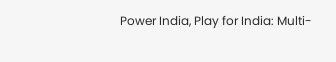Power India, Play for India: Multi-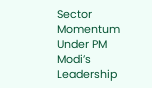Sector Momentum Under PM Modi’s Leadership